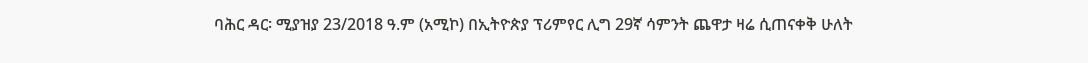ባሕር ዳር፡ ሚያዝያ 23/2018 ዓ.ም (አሚኮ) በኢትዮጵያ ፕሪምየር ሊግ 29ኛ ሳምንት ጨዋታ ዛሬ ሲጠናቀቅ ሁለት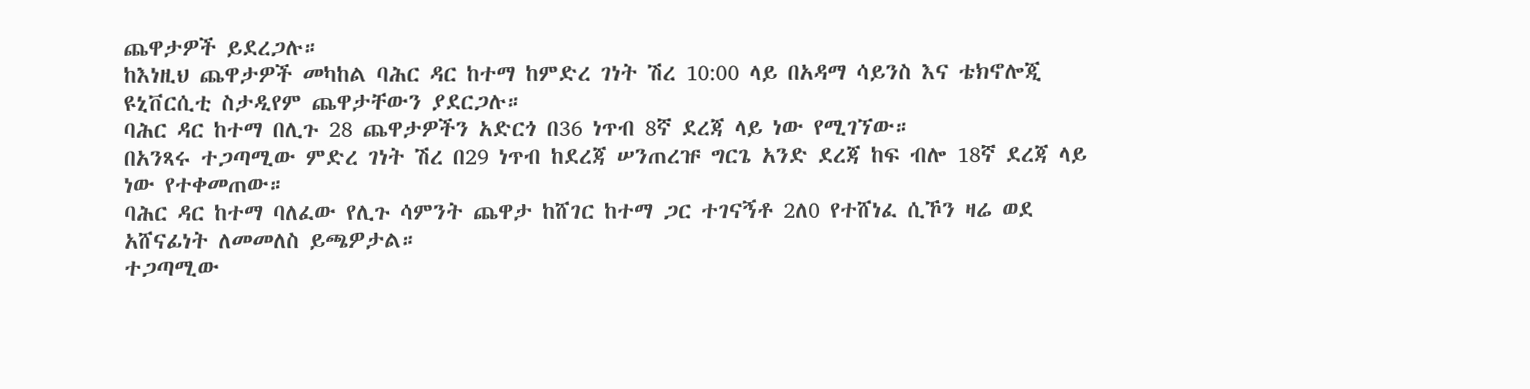ጨዋታዎች ይደረጋሉ።
ከእነዚህ ጨዋታዎች መካከል ባሕር ዳር ከተማ ከምድረ ገነት ሽረ 10:00 ላይ በአዳማ ሳይንስ እና ቴክኖሎጂ ዩኒቨርሲቲ ስታዲየም ጨዋታቸውን ያደርጋሉ።
ባሕር ዳር ከተማ በሊጉ 28 ጨዋታዎችን አድርጎ በ36 ነጥብ 8ኛ ደረጃ ላይ ነው የሚገኘው።
በአንጻሩ ተጋጣሚው ምድረ ገነት ሽረ በ29 ነጥብ ከደረጃ ሠንጠረዡ ግርጌ አንድ ደረጃ ከፍ ብሎ 18ኛ ደረጃ ላይ ነው የተቀመጠው።
ባሕር ዳር ከተማ ባለፈው የሊጉ ሳምንት ጨዋታ ከሸገር ከተማ ጋር ተገናኝቶ 2ለ0 የተሸነፈ ሲኾን ዛሬ ወደ አሸናፊነት ለመመለስ ይጫዎታል።
ተጋጣሚው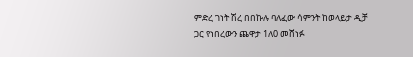ምድረ ገነት ሽረ በበኩሉ ባለፈው ሳምንት ከወላይታ ዲቻ ጋር የነበረውን ጨዋታ 1ለ0 መሸነፉ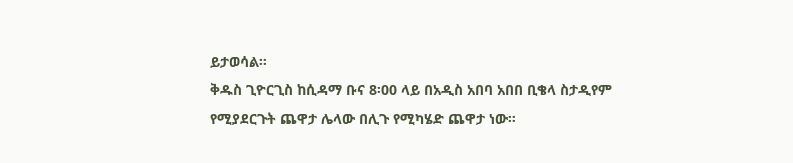ይታወሳል።
ቅዱስ ጊዮርጊስ ከሲዳማ ቡና 8፡00 ላይ በአዲስ አበባ አበበ ቢቄላ ስታዲየም የሚያደርጉት ጨዋታ ሌላው በሊጉ የሚካሄድ ጨዋታ ነው።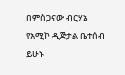በምስጋናው ብርሃኔ
የአሚኮ ዲጅታል ቤተሰብ ይሁኑ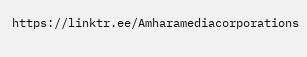https://linktr.ee/Amharamediacorporations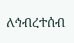ለኅብረተሰብ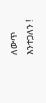ለውጥ እንተጋለን !